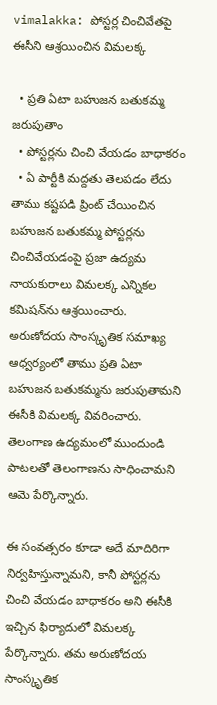vimalakka: పోస్టర్ల చించివేతపై ఈసీని ఆశ్రయించిన విమలక్క

  • ప్రతి ఏటా బహుజన బతుకమ్మ జరుపుతాం
  • పోస్టర్లను చించి వేయడం బాధాకరం
  • ఏ పార్టీకి మద్దతు తెలపడం లేదు
తాము కష్టపడి ప్రింట్ చేయించిన బహుజన బతుకమ్మ పోస్టర్లను చించివేయడంపై ప్రజా ఉద్యమ నాయకురాలు విమలక్క ఎన్నికల కమిషన్‌ను ఆశ్రయించారు. అరుణోదయ సాంస్కృతిక సమాఖ్య ఆధ్వర్యంలో తాము ప్రతి ఏటా బహుజన బతుకమ్మను జరుపుతామని ఈసీకి విమలక్క వివరించారు. తెలంగాణ ఉద్యమంలో ముందుండి పాటలతో తెలంగాణను సాధించామని ఆమె పేర్కొన్నారు.

ఈ సంవత్సరం కూడా అదే మాదిరిగా నిర్వహిస్తున్నామని, కానీ పోస్టర్లను చించి వేయడం బాధాకరం అని ఈసీకి ఇచ్చిన ఫిర్యాదులో విమలక్క పేర్కొన్నారు. తమ అరుణోదయ సాంస్కృతిక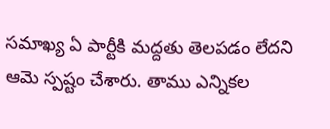సమాఖ్య ఏ పార్టీకి మద్దతు తెలపడం లేదని ఆమె స్పష్టం చేశారు. తాము ఎన్నికల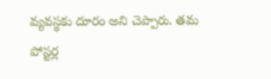వ్యవస్థకు దూరం అని చెప్పారు. తమ పోస్టర్ల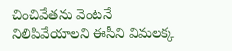చించివేతను వెంటనే నిలిపివేయాలని ఈసీని విమలక్క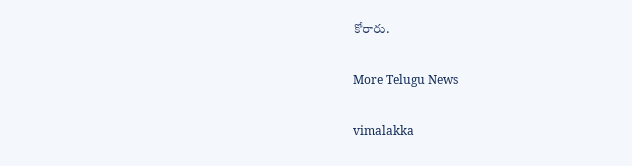కోరారు.

More Telugu News

vimalakka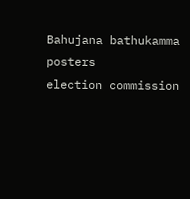Bahujana bathukamma
posters
election commission